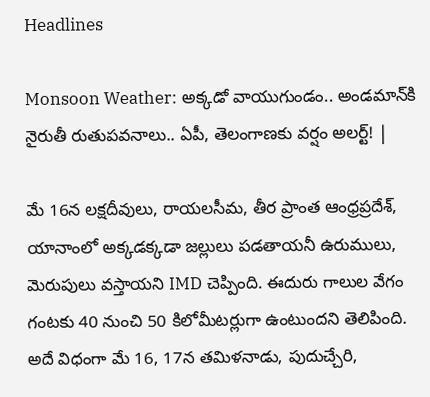Headlines

Monsoon Weather: అక్కడో వాయుగుండం.. అండమాన్‌కి నైరుతీ రుతుపవనాలు.. ఏపీ, తెలంగాణకు వర్షం అలర్ట్! |

మే 16న లక్షదీవులు, రాయలసీమ, తీర ప్రాంత ఆంధ్రప్రదేశ్, యానాంలో అక్కడక్కడా జల్లులు పడతాయనీ ఉరుములు, మెరుపులు వస్తాయని IMD చెప్పింది. ఈదురు గాలుల వేగం గంటకు 40 నుంచి 50 కిలోమీటర్లుగా ఉంటుందని తెలిపింది. అదే విధంగా మే 16, 17న తమిళనాడు, పుదుచ్చేరి,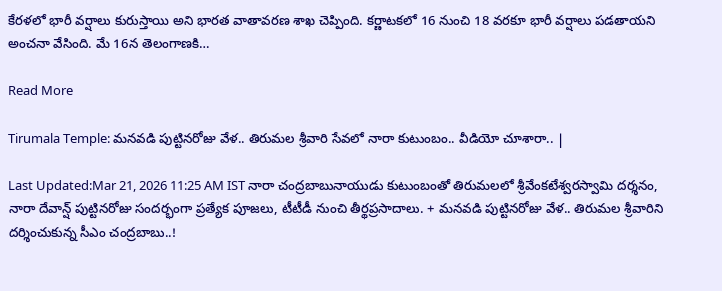కేరళలో భారీ వర్షాలు కురుస్తాయి అని భారత వాతావరణ శాఖ చెప్పింది. కర్ణాటకలో 16 నుంచి 18 వరకూ భారీ వర్షాలు పడతాయని అంచనా వేసింది. మే 16న తెలంగాణకి…

Read More

Tirumala Temple: మనవడి పుట్టినరోజు వేళ.. తిరుమల శ్రీవారి సేవలో నారా కుటుంబం.. వీడియో చూశారా.. |

Last Updated:Mar 21, 2026 11:25 AM IST నారా చంద్రబాబునాయుడు కుటుంబంతో తిరుమలలో శ్రీవేంకటేశ్వరస్వామి దర్శనం, నారా దేవాన్ష్ పుట్టినరోజు సందర్భంగా ప్రత్యేక పూజలు, టీటీడీ నుంచి తీర్థప్రసాదాలు. + మనవడి పుట్టినరోజు వేళ.. తిరుమల శ్రీవారిని దర్శించుకున్న సీఎం చంద్రబాబు..!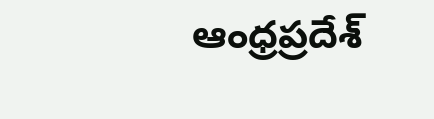ఆంధ్రప్రదేశ్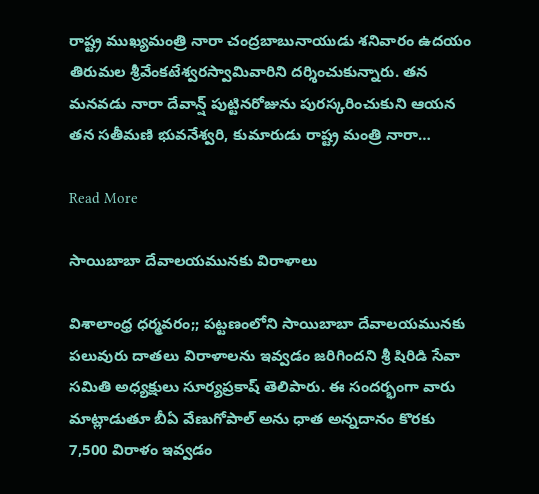రాష్ట్ర ముఖ్యమంత్రి నారా చంద్రబాబునాయుడు శనివారం ఉదయం తిరుమల శ్రీవేంకటేశ్వరస్వామివారిని దర్శించుకున్నారు. తన మనవడు నారా దేవాన్ష్ పుట్టినరోజును పురస్కరించుకుని ఆయన తన సతీమణి భువనేశ్వరి, కుమారుడు రాష్ట్ర మంత్రి నారా…

Read More

సాయిబాబా దేవాలయమునకు విరాళాలు

విశాలాంధ్ర ధర్మవరం;; పట్టణంలోని సాయిబాబా దేవాలయమునకు పలువురు దాతలు విరాళాలను ఇవ్వడం జరిగిందని శ్రీ షిరిడి సేవా సమితి అధ్యక్షులు సూర్యప్రకాష్ తెలిపారు. ఈ సందర్భంగా వారు మాట్లాడుతూ బీఏ వేణుగోపాల్ అను ధాత అన్నదానం కొరకు 7,500 విరాళం ఇవ్వడం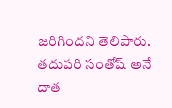జరిగిందని తెలిపారు. తదుపరి సంతోష్ అనే దాత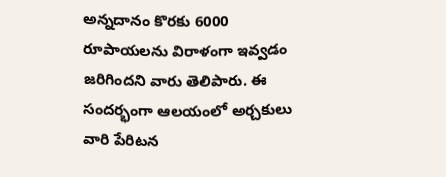అన్నదానం కొరకు 6000 రూపాయలను విరాళంగా ఇవ్వడం జరిగిందని వారు తెలిపారు. ఈ సందర్భంగా ఆలయంలో అర్చకులు వారి పేరిటన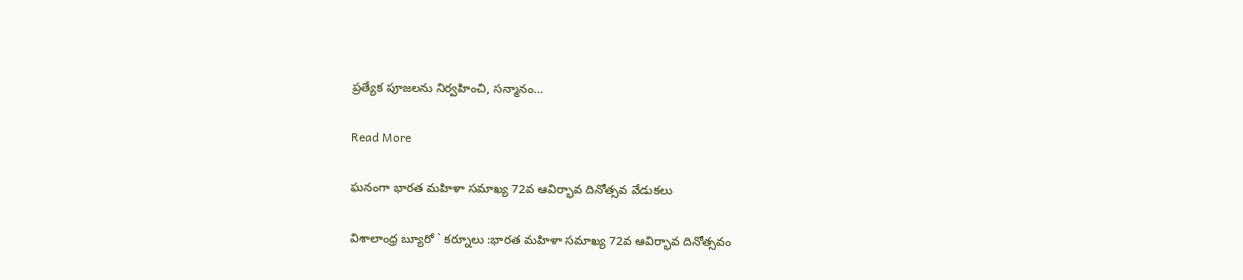ప్రత్యేక పూజలను నిర్వహించి, సన్మానం…

Read More

ఘనంగా భారత మహిళా సమాఖ్య 72వ ఆవిర్భావ దినోత్సవ వేడుకలు

విశాలాంధ్ర బ్యూరో ` కర్నూలు :భారత మహిళా సమాఖ్య 72వ ఆవిర్భావ దినోత్సవం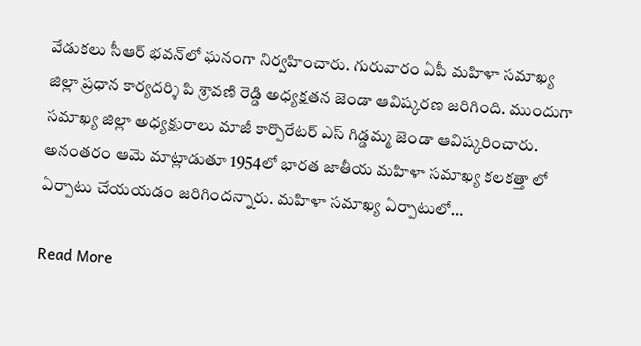వేడుకలు సీఆర్ భవన్‌లో ఘనంగా నిర్వహించారు. గురువారం ఏపీ మహిళా సమాఖ్య జిల్లా ప్రధాన కార్యదర్శి పి శ్రావణి రెడ్డి అధ్యక్షతన జెండా ఆవిష్కరణ జరిగింది. ముందుగా సమాఖ్య జిల్లా అధ్యక్షురాలు మాజీ కార్పొరేటర్ ఎస్ గిడ్డమ్మ జెండా ఆవిష్కరించారు. అనంతరం ఆమె మాట్లాడుతూ 1954లో భారత జాతీయ మహిళా సమాఖ్య కలకత్తా లో ఏర్పాటు చేయయడం జరిగిందన్నారు. మహిళా సమాఖ్య ఏర్పాటులో…

Read More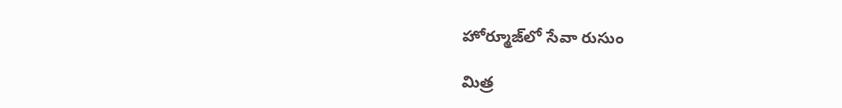హోర్మూజ్‌లో సేవా రుసుం

మిత్ర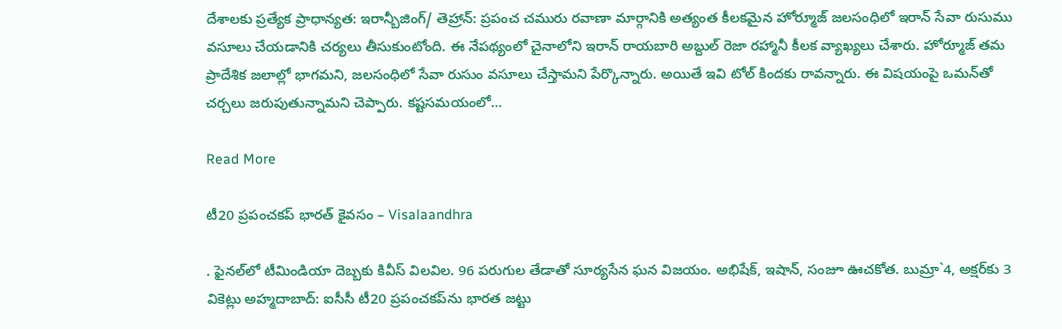దేశాలకు ప్రత్యేక ప్రాధాన్యత: ఇరాన్బీజింగ్/ తెహ్రాన్: ప్రపంచ చమురు రవాణా మార్గానికి అత్యంత కీలకమైన హోర్మూజ్ జలసంధిలో ఇరాన్ సేవా రుసుము వసూలు చేయడానికి చర్యలు తీసుకుంటోంది. ఈ నేపథ్యంలో చైనాలోని ఇరాన్ రాయబారి అబ్దుల్ రెజా రహ్మానీ కీలక వ్యాఖ్యలు చేశారు. హోర్మూజ్ తమ ప్రాదేశిక జలాల్లో భాగమని, జలసంధిలో సేవా రుసుం వసూలు చేస్తామని పేర్కొన్నారు. అయితే ఇవి టోల్ కిందకు రావన్నారు. ఈ విషయంపై ఒమన్‌తో చర్చలు జరుపుతున్నామని చెప్పారు. కష్టసమయంలో…

Read More

టీ20 ప్రపంచకప్ భారత్ కైవసం – Visalaandhra

. ఫైనల్‌లో టీమిండియా దెబ్బకు కివీస్ విలవిల. 96 పరుగుల తేడాతో సూర్యసేన ఘన విజయం. అభిషేక్, ఇషాన్, సంజూ ఊచకోత. బుమ్రా`4, అక్షర్‌కు 3 వికెట్లు అహ్మదాబాద్: ఐసీసీ టీ20 ప్రపంచకప్‌ను భారత జట్టు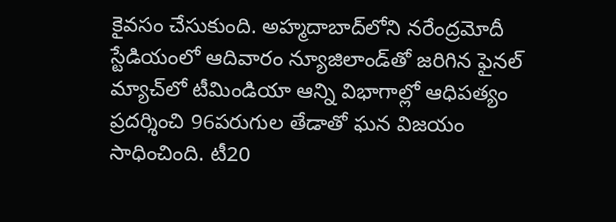కైవసం చేసుకుంది. అహ్మదాబాద్‌లోని నరేంద్రమోదీ స్టేడియంలో ఆదివారం న్యూజిలాండ్‌తో జరిగిన ఫైనల్ మ్యాచ్‌లో టీమిండియా ఆన్ని విభాగాల్లో ఆధిపత్యం ప్రదర్శించి 96పరుగుల తేడాతో ఘన విజయం సాధించింది. టీ20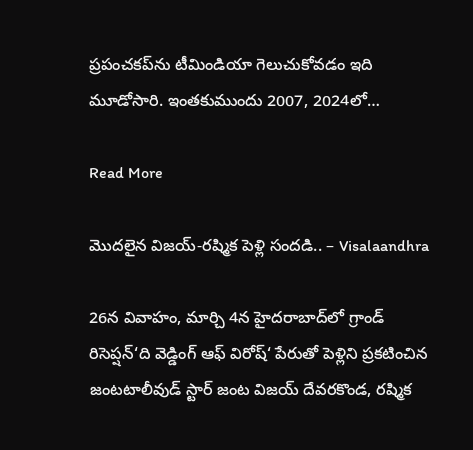ప్రపంచకప్‌ను టీమిండియా గెలుచుకోవడం ఇది మూడోసారి. ఇంతకుముందు 2007, 2024లో…

Read More

మొదలైన విజయ్-రష్మిక పెళ్లి సందడి.. – Visalaandhra

26న వివాహం, మార్చి 4న హైదరాబాద్‌లో గ్రాండ్ రిసెప్షన్‘ది వెడ్డింగ్ ఆఫ్ విరోష్‘ పేరుతో పెళ్లిని ప్రకటించిన జంటటాలీవుడ్ స్టార్ జంట విజయ్ దేవరకొండ, రష్మిక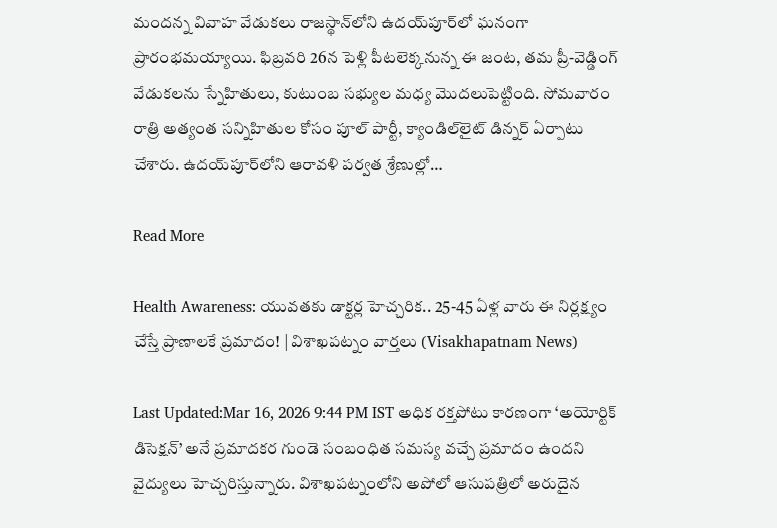మందన్న వివాహ వేడుకలు రాజస్థాన్‌లోని ఉదయ్‌పూర్‌లో ఘనంగా ప్రారంభమయ్యాయి. ఫిబ్రవరి 26న పెళ్లి పీటలెక్కనున్న ఈ జంట, తమ ప్రీ-వెడ్డింగ్ వేడుకలను స్నేహితులు, కుటుంబ సభ్యుల మధ్య మొదలుపెట్టింది. సోమవారం రాత్రి అత్యంత సన్నిహితుల కోసం పూల్ పార్టీ, క్యాండిల్‌లైట్ డిన్నర్ ఏర్పాటు చేశారు. ఉదయ్‌పూర్‌లోని ఆరావళి పర్వత శ్రేణుల్లో…

Read More

Health Awareness: యువతకు డాక్టర్ల హెచ్చరిక.. 25-45 ఏళ్ల వారు ఈ నిర్లక్ష్యం చేస్తే ప్రాణాలకే ప్రమాదం! | విశాఖపట్నం వార్తలు (Visakhapatnam News)

Last Updated:Mar 16, 2026 9:44 PM IST అధిక రక్తపోటు కారణంగా ‘అయోర్టిక్ డిసెక్షన్’ అనే ప్రమాదకర గుండె సంబంధిత సమస్య వచ్చే ప్రమాదం ఉందని వైద్యులు హెచ్చరిస్తున్నారు. విశాఖపట్నంలోని అపోలో ఆసుపత్రిలో అరుదైన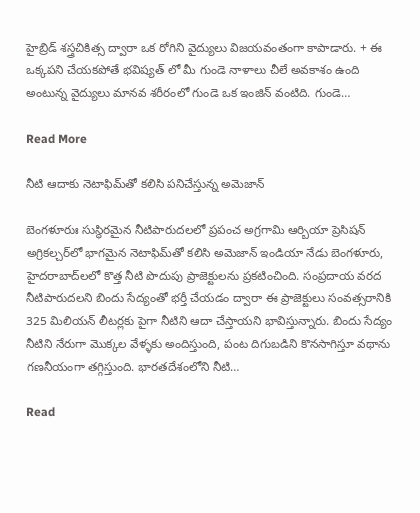హైబ్రిడ్ శస్త్రచికిత్స ద్వారా ఒక రోగిని వైద్యులు విజయవంతంగా కాపాడారు. + ఈ ఒక్కపని చేయకపోతే భవిష్యత్ లో మీ గుండె నాళాలు చీలే అవకాశం ఉంది అంటున్న వైద్యులు మానవ శరీరంలో గుండె ఒక ఇంజిన్ వంటిది. గుండె…

Read More

నీటి ఆదాకు నెటాఫిమ్‌తో కలిసి పనిచేస్తున్న అమెజాన్

బెంగళూరుః సుస్థిరమైన నీటిపారుదలలో ప్రపంచ అగ్రగామి ఆర్బియా ప్రెసిషన్ అగ్రికల్చర్‌లో భాగమైన నెటాఫిమ్‌తో కలిసి అమెజాన్ ఇండియా నేడు బెంగళూరు, హైదరాబాద్‌లలో కొత్త నీటి పొదుపు ప్రాజెక్టులను ప్రకటించింది. సంప్రదాయ వరద నీటిపారుదలని బిందు సేద్యంతో భర్తీ చేయడం ద్వారా ఈ ప్రాజెక్టులు సంవత్సరానికి 325 మిలియన్ లీటర్లకు పైగా నీటిని ఆదా చేస్తాయని భావిస్తున్నారు. బిందు సేద్యం నీటిని నేరుగా మొక్కల వేళ్ళకు అందిస్తుంది, పంట దిగుబడిని కొనసాగిస్తూ వథాను గణనీయంగా తగ్గిస్తుంది. భారతదేశంలోని నీటి…

Read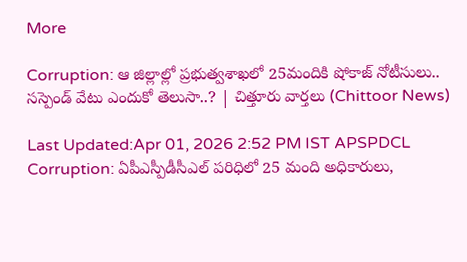More

Corruption: ఆ జిల్లాల్లో ప్రభుత్వశాఖలో 25మందికి షోకాజ్ నోటీసులు.. సస్పెండ్ వేటు ఎందుకో తెలుసా..? | చిత్తూరు వార్తలు (Chittoor News)

Last Updated:Apr 01, 2026 2:52 PM IST APSPDCL Corruption: ఏపీఎస్పీడీసీఎల్ పరిధిలో 25 మంది అధికారులు,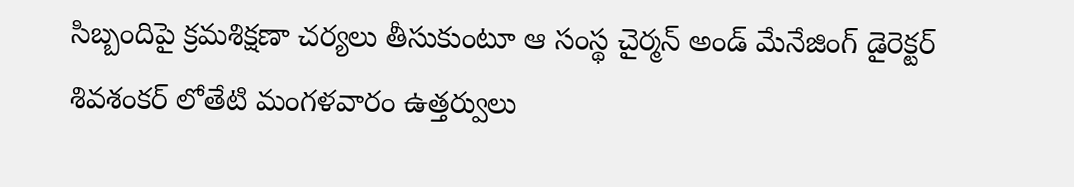సిబ్బందిపై క్రమశిక్షణా చర్యలు తీసుకుంటూ ఆ సంస్థ చైర్మన్ అండ్ మేనేజింగ్ డైరెక్టర్ శివశంకర్ లోతేటి మంగళవారం ఉత్తర్వులు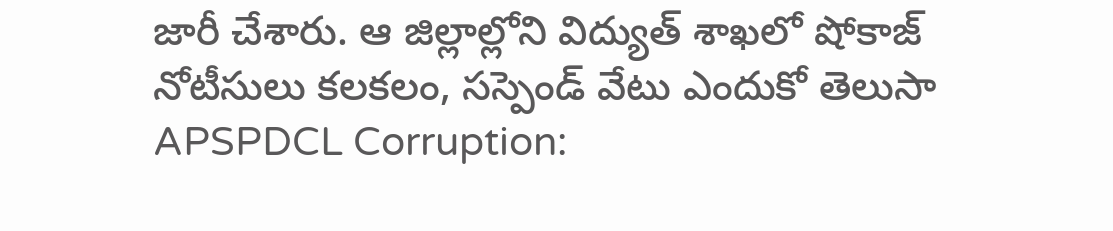జారీ చేశారు. ఆ జిల్లాల్లోని విద్యుత్ శాఖలో షోకాజ్ నోటీసులు కలకలం, సస్పెండ్ వేటు ఎందుకో తెలుసా APSPDCL Corruption: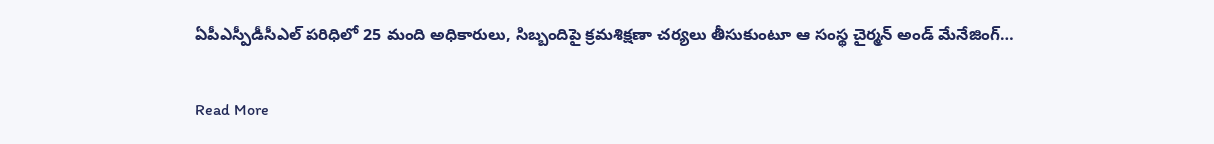ఏపీఎస్పీడీసీఎల్ పరిధిలో 25 మంది అధికారులు, సిబ్బందిపై క్రమశిక్షణా చర్యలు తీసుకుంటూ ఆ సంస్థ చైర్మన్ అండ్ మేనేజింగ్…

Read More